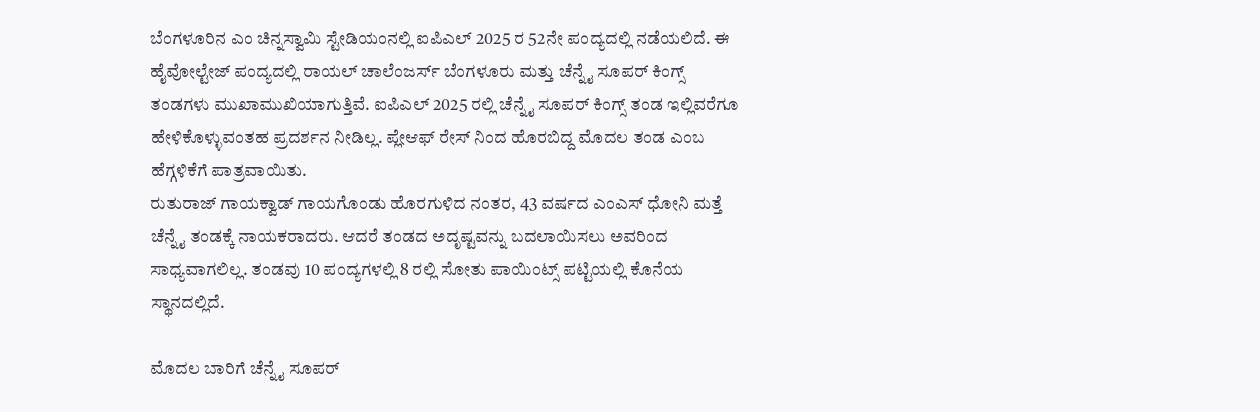ಬೆಂಗಳೂರಿನ ಎಂ ಚಿನ್ನಸ್ವಾಮಿ ಸ್ಟೇಡಿಯಂನಲ್ಲಿ ಐಪಿಎಲ್ 2025 ರ 52ನೇ ಪಂದ್ಯದಲ್ಲಿ ನಡೆಯಲಿದೆ. ಈ ಹೈವೋಲ್ಟೇಜ್ ಪಂದ್ಯದಲ್ಲಿ ರಾಯಲ್ ಚಾಲೆಂಜರ್ಸ್ ಬೆಂಗಳೂರು ಮತ್ತು ಚೆನ್ನೈ ಸೂಪರ್ ಕಿಂಗ್ಸ್ ತಂಡಗಳು ಮುಖಾಮುಖಿಯಾಗುತ್ತಿವೆ. ಐಪಿಎಲ್ 2025 ರಲ್ಲಿ ಚೆನ್ನೈ ಸೂಪರ್ ಕಿಂಗ್ಸ್ ತಂಡ ಇಲ್ಲಿವರೆಗೂ ಹೇಳಿಕೊಳ್ಳುವಂತಹ ಪ್ರದರ್ಶನ ನೀಡಿಲ್ಲ. ಪ್ಲೇಆಫ್ ರೇಸ್ ನಿಂದ ಹೊರಬಿದ್ದ ಮೊದಲ ತಂಡ ಎಂಬ ಹೆಗ್ಗಳಿಕೆಗೆ ಪಾತ್ರವಾಯಿತು.
ರುತುರಾಜ್ ಗಾಯಕ್ವಾಡ್ ಗಾಯಗೊಂಡು ಹೊರಗುಳಿದ ನಂತರ, 43 ವರ್ಷದ ಎಂಎಸ್ ಧೋನಿ ಮತ್ತೆ ಚೆನ್ನೈ ತಂಡಕ್ಕೆ ನಾಯಕರಾದರು. ಆದರೆ ತಂಡದ ಅದೃಷ್ಟವನ್ನು ಬದಲಾಯಿಸಲು ಅವರಿಂದ ಸಾಧ್ಯವಾಗಲಿಲ್ಲ. ತಂಡವು 10 ಪಂದ್ಯಗಳಲ್ಲಿ 8 ರಲ್ಲಿ ಸೋತು ಪಾಯಿಂಟ್ಸ್ ಪಟ್ಟಿಯಲ್ಲಿ ಕೊನೆಯ ಸ್ಥಾನದಲ್ಲಿದೆ.

ಮೊದಲ ಬಾರಿಗೆ ಚೆನ್ನೈ ಸೂಪರ್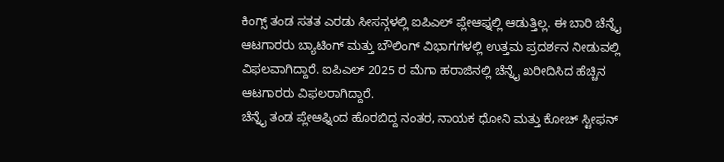ಕಿಂಗ್ಸ್ ತಂಡ ಸತತ ಎರಡು ಸೀಸನ್ಗಳಲ್ಲಿ ಐಪಿಎಲ್ ಪ್ಲೇಆಫ್ನಲ್ಲಿ ಆಡುತ್ತಿಲ್ಲ. ಈ ಬಾರಿ ಚೆನ್ನೈ ಆಟಗಾರರು ಬ್ಯಾಟಿಂಗ್ ಮತ್ತು ಬೌಲಿಂಗ್ ವಿಭಾಗಗಳಲ್ಲಿ ಉತ್ತಮ ಪ್ರದರ್ಶನ ನೀಡುವಲ್ಲಿ ವಿಫಲವಾಗಿದ್ದಾರೆ. ಐಪಿಎಲ್ 2025 ರ ಮೆಗಾ ಹರಾಜಿನಲ್ಲಿ ಚೆನ್ನೈ ಖರೀದಿಸಿದ ಹೆಚ್ಚಿನ ಆಟಗಾರರು ವಿಫಲರಾಗಿದ್ದಾರೆ.
ಚೆನ್ನೈ ತಂಡ ಪ್ಲೇಆಫ್ನಿಂದ ಹೊರಬಿದ್ದ ನಂತರ, ನಾಯಕ ಧೋನಿ ಮತ್ತು ಕೋಚ್ ಸ್ಟೀಫನ್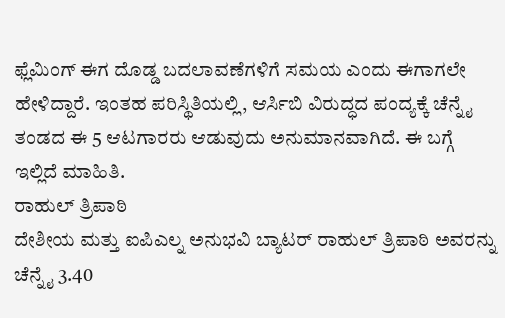ಫ್ಲೆಮಿಂಗ್ ಈಗ ದೊಡ್ಡ ಬದಲಾವಣೆಗಳಿಗೆ ಸಮಯ ಎಂದು ಈಗಾಗಲೇ ಹೇಳಿದ್ದಾರೆ. ಇಂತಹ ಪರಿಸ್ಥಿತಿಯಲ್ಲಿ, ಆರ್ಸಿಬಿ ವಿರುದ್ಧದ ಪಂದ್ಯಕ್ಕೆ ಚೆನ್ನೈ ತಂಡದ ಈ 5 ಆಟಗಾರರು ಆಡುವುದು ಅನುಮಾನವಾಗಿದೆ. ಈ ಬಗ್ಗೆ ಇಲ್ಲಿದೆ ಮಾಹಿತಿ.
ರಾಹುಲ್ ತ್ರಿಪಾಠಿ
ದೇಶೀಯ ಮತ್ತು ಐಪಿಎಲ್ನ ಅನುಭವಿ ಬ್ಯಾಟರ್ ರಾಹುಲ್ ತ್ರಿಪಾಠಿ ಅವರನ್ನು ಚೆನ್ನೈ 3.40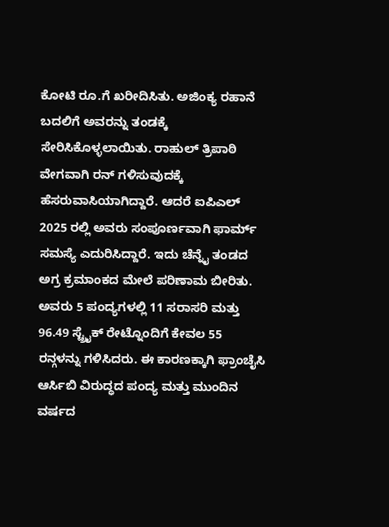ಕೋಟಿ ರೂ.ಗೆ ಖರೀದಿಸಿತು. ಅಜಿಂಕ್ಯ ರಹಾನೆ ಬದಲಿಗೆ ಅವರನ್ನು ತಂಡಕ್ಕೆ ಸೇರಿಸಿಕೊಳ್ಳಲಾಯಿತು. ರಾಹುಲ್ ತ್ರಿಪಾಠಿ ವೇಗವಾಗಿ ರನ್ ಗಳಿಸುವುದಕ್ಕೆ ಹೆಸರುವಾಸಿಯಾಗಿದ್ದಾರೆ. ಆದರೆ ಐಪಿಎಲ್ 2025 ರಲ್ಲಿ ಅವರು ಸಂಪೂರ್ಣವಾಗಿ ಫಾರ್ಮ್ ಸಮಸ್ಯೆ ಎದುರಿಸಿದ್ದಾರೆ. ಇದು ಚೆನ್ನೈ ತಂಡದ ಅಗ್ರ ಕ್ರಮಾಂಕದ ಮೇಲೆ ಪರಿಣಾಮ ಬೀರಿತು. ಅವರು 5 ಪಂದ್ಯಗಳಲ್ಲಿ 11 ಸರಾಸರಿ ಮತ್ತು 96.49 ಸ್ಟ್ರೈಕ್ ರೇಟ್ನೊಂದಿಗೆ ಕೇವಲ 55 ರನ್ಗಳನ್ನು ಗಳಿಸಿದರು. ಈ ಕಾರಣಕ್ಕಾಗಿ ಫ್ರಾಂಚೈಸಿ ಆರ್ಸಿಬಿ ವಿರುದ್ಧದ ಪಂದ್ಯ ಮತ್ತು ಮುಂದಿನ ವರ್ಷದ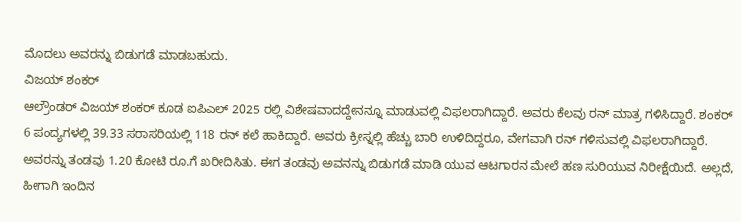ಮೊದಲು ಅವರನ್ನು ಬಿಡುಗಡೆ ಮಾಡಬಹುದು.
ವಿಜಯ್ ಶಂಕರ್
ಆಲ್ರೌಂಡರ್ ವಿಜಯ್ ಶಂಕರ್ ಕೂಡ ಐಪಿಎಲ್ 2025 ರಲ್ಲಿ ವಿಶೇಷವಾದದ್ದೇನನ್ನೂ ಮಾಡುವಲ್ಲಿ ವಿಫಲರಾಗಿದ್ದಾರೆ. ಅವರು ಕೆಲವು ರನ್ ಮಾತ್ರ ಗಳಿಸಿದ್ದಾರೆ. ಶಂಕರ್ 6 ಪಂದ್ಯಗಳಲ್ಲಿ 39.33 ಸರಾಸರಿಯಲ್ಲಿ 118 ರನ್ ಕಲೆ ಹಾಕಿದ್ದಾರೆ. ಅವರು ಕ್ರೀಸ್ನಲ್ಲಿ ಹೆಚ್ಚು ಬಾರಿ ಉಳಿದಿದ್ದರೂ, ವೇಗವಾಗಿ ರನ್ ಗಳಿಸುವಲ್ಲಿ ವಿಫಲರಾಗಿದ್ದಾರೆ. ಅವರನ್ನು ತಂಡವು 1.20 ಕೋಟಿ ರೂ.ಗೆ ಖರೀದಿಸಿತು. ಈಗ ತಂಡವು ಅವನನ್ನು ಬಿಡುಗಡೆ ಮಾಡಿ ಯುವ ಆಟಗಾರನ ಮೇಲೆ ಹಣ ಸುರಿಯುವ ನಿರೀಕ್ಷೆಯಿದೆ. ಅಲ್ಲದೆ, ಹೀಗಾಗಿ ಇಂದಿನ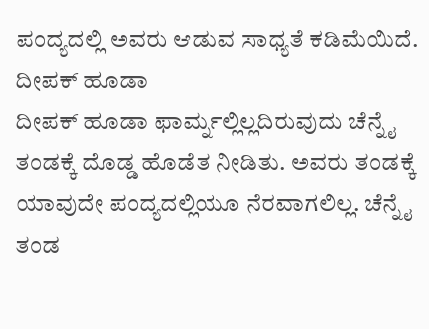ಪಂದ್ಯದಲ್ಲಿ ಅವರು ಆಡುವ ಸಾಧ್ಯತೆ ಕಡಿಮೆಯಿದೆ.
ದೀಪಕ್ ಹೂಡಾ
ದೀಪಕ್ ಹೂಡಾ ಫಾರ್ಮ್ನಲ್ಲಿಲ್ಲದಿರುವುದು ಚೆನ್ನೈ ತಂಡಕ್ಕೆ ದೊಡ್ಡ ಹೊಡೆತ ನೀಡಿತು. ಅವರು ತಂಡಕ್ಕೆ ಯಾವುದೇ ಪಂದ್ಯದಲ್ಲಿಯೂ ನೆರವಾಗಲಿಲ್ಲ. ಚೆನ್ನೈ ತಂಡ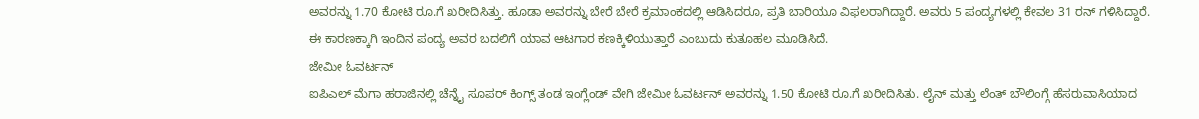ಅವರನ್ನು 1.70 ಕೋಟಿ ರೂ.ಗೆ ಖರೀದಿಸಿತ್ತು. ಹೂಡಾ ಅವರನ್ನು ಬೇರೆ ಬೇರೆ ಕ್ರಮಾಂಕದಲ್ಲಿ ಆಡಿಸಿದರೂ, ಪ್ರತಿ ಬಾರಿಯೂ ವಿಫಲರಾಗಿದ್ದಾರೆ. ಅವರು 5 ಪಂದ್ಯಗಳಲ್ಲಿ ಕೇವಲ 31 ರನ್ ಗಳಿಸಿದ್ದಾರೆ. ಈ ಕಾರಣಕ್ಕಾಗಿ ಇಂದಿನ ಪಂದ್ಯ ಅವರ ಬದಲಿಗೆ ಯಾವ ಆಟಗಾರ ಕಣಕ್ಕಿಳಿಯುತ್ತಾರೆ ಎಂಬುದು ಕುತೂಹಲ ಮೂಡಿಸಿದೆ.
ಜೇಮೀ ಓವರ್ಟನ್
ಐಪಿಎಲ್ ಮೆಗಾ ಹರಾಜಿನಲ್ಲಿ ಚೆನ್ನೈ ಸೂಪರ್ ಕಿಂಗ್ಸ್ ತಂಡ ಇಂಗ್ಲೆಂಡ್ ವೇಗಿ ಜೇಮೀ ಓವರ್ಟನ್ ಅವರನ್ನು 1.50 ಕೋಟಿ ರೂ.ಗೆ ಖರೀದಿಸಿತು. ಲೈನ್ ಮತ್ತು ಲೆಂತ್ ಬೌಲಿಂಗ್ಗೆ ಹೆಸರುವಾಸಿಯಾದ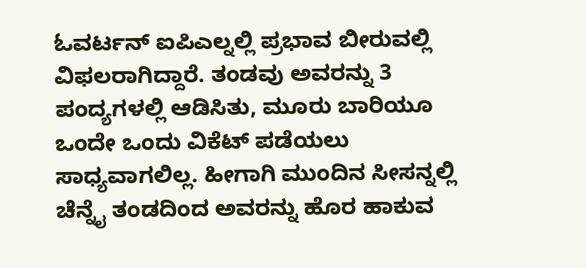ಓವರ್ಟನ್ ಐಪಿಎಲ್ನಲ್ಲಿ ಪ್ರಭಾವ ಬೀರುವಲ್ಲಿ ವಿಫಲರಾಗಿದ್ದಾರೆ. ತಂಡವು ಅವರನ್ನು 3 ಪಂದ್ಯಗಳಲ್ಲಿ ಆಡಿಸಿತು, ಮೂರು ಬಾರಿಯೂ ಒಂದೇ ಒಂದು ವಿಕೆಟ್ ಪಡೆಯಲು ಸಾಧ್ಯವಾಗಲಿಲ್ಲ. ಹೀಗಾಗಿ ಮುಂದಿನ ಸೀಸನ್ನಲ್ಲಿ ಚೆನ್ನೈ ತಂಡದಿಂದ ಅವರನ್ನು ಹೊರ ಹಾಕುವ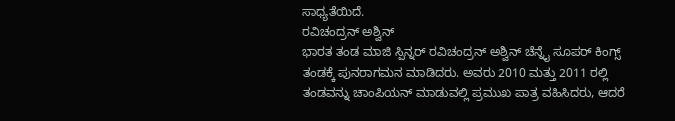ಸಾಧ್ಯತೆಯಿದೆ.
ರವಿಚಂದ್ರನ್ ಅಶ್ವಿನ್
ಭಾರತ ತಂಡ ಮಾಜಿ ಸ್ಪಿನ್ನರ್ ರವಿಚಂದ್ರನ್ ಅಶ್ವಿನ್ ಚೆನ್ನೈ ಸೂಪರ್ ಕಿಂಗ್ಸ್ ತಂಡಕ್ಕೆ ಪುನರಾಗಮನ ಮಾಡಿದರು. ಅವರು 2010 ಮತ್ತು 2011 ರಲ್ಲಿ ತಂಡವನ್ನು ಚಾಂಪಿಯನ್ ಮಾಡುವಲ್ಲಿ ಪ್ರಮುಖ ಪಾತ್ರ ವಹಿಸಿದರು, ಆದರೆ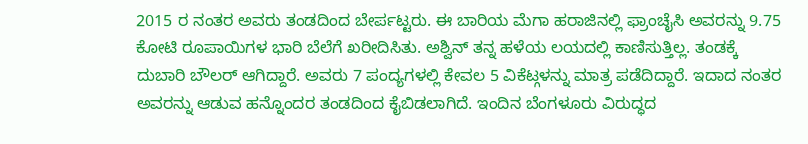2015 ರ ನಂತರ ಅವರು ತಂಡದಿಂದ ಬೇರ್ಪಟ್ಟರು. ಈ ಬಾರಿಯ ಮೆಗಾ ಹರಾಜಿನಲ್ಲಿ ಫ್ರಾಂಚೈಸಿ ಅವರನ್ನು 9.75 ಕೋಟಿ ರೂಪಾಯಿಗಳ ಭಾರಿ ಬೆಲೆಗೆ ಖರೀದಿಸಿತು. ಅಶ್ವಿನ್ ತನ್ನ ಹಳೆಯ ಲಯದಲ್ಲಿ ಕಾಣಿಸುತ್ತಿಲ್ಲ. ತಂಡಕ್ಕೆ ದುಬಾರಿ ಬೌಲರ್ ಆಗಿದ್ದಾರೆ. ಅವರು 7 ಪಂದ್ಯಗಳಲ್ಲಿ ಕೇವಲ 5 ವಿಕೆಟ್ಗಳನ್ನು ಮಾತ್ರ ಪಡೆದಿದ್ದಾರೆ. ಇದಾದ ನಂತರ ಅವರನ್ನು ಆಡುವ ಹನ್ನೊಂದರ ತಂಡದಿಂದ ಕೈಬಿಡಲಾಗಿದೆ. ಇಂದಿನ ಬೆಂಗಳೂರು ವಿರುದ್ಧದ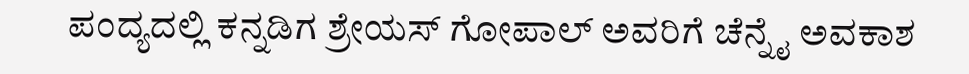ಪಂದ್ಯದಲ್ಲಿ ಕನ್ನಡಿಗ ಶ್ರೇಯಸ್ ಗೋಪಾಲ್ ಅವರಿಗೆ ಚೆನ್ನೈ ಅವಕಾಶ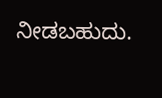ನೀಡಬಹುದು.